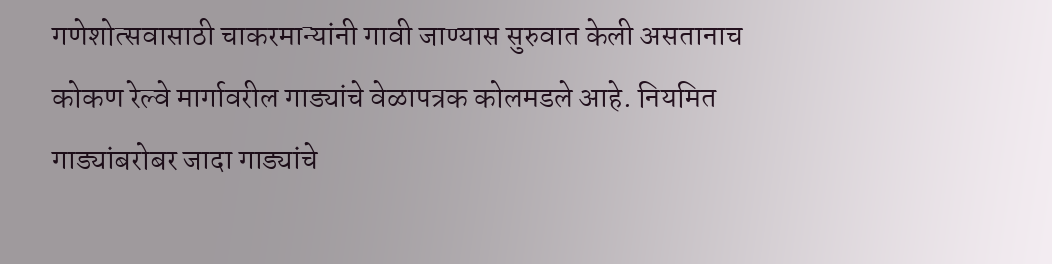गणेशोत्सवासाठी चाकरमान्यांनी गावी जाण्यास सुरुवात केली असतानाच कोकण रेल्वे मार्गावरील गाड्यांचे वेळापत्रक कोलमडले आहे. नियमित गाड्यांबरोबर जादा गाड्यांचे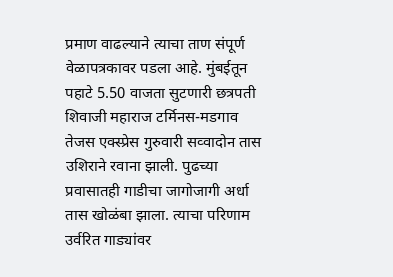प्रमाण वाढल्याने त्याचा ताण संपूर्ण वेळापत्रकावर पडला आहे. मुंबईतून पहाटे 5.50 वाजता सुटणारी छत्रपती शिवाजी महाराज टर्मिनस-मडगाव तेजस एक्स्प्रेस गुरुवारी सव्वादोन तास उशिराने रवाना झाली. पुढच्या प्रवासातही गाडीचा जागोजागी अर्धा तास खोळंबा झाला. त्याचा परिणाम उर्वरित गाड्यांवर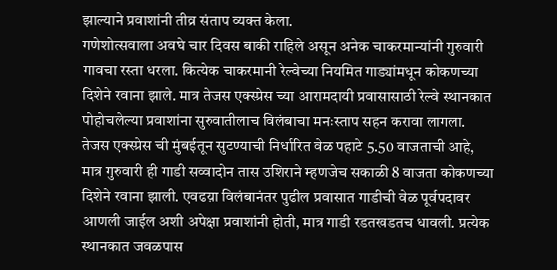झाल्याने प्रवाशांनी तीव्र संताप व्यक्त केला.
गणेशोत्सवाला अवघे चार दिवस बाकी राहिले असून अनेक चाकरमान्यांनी गुरुवारी गावचा रस्ता धरला. कित्येक चाकरमानी रेल्वेच्या नियमित गाड्यांमधून कोकणच्या दिशेने रवाना झाले. मात्र तेजस एक्स्प्रेस च्या आरामदायी प्रवासासाठी रेल्वे स्थानकात पोहोचलेल्या प्रवाशांना सुरुवातीलाच विलंबाचा मनःस्ताप सहन करावा लागला. तेजस एक्स्प्रेस ची मुंबईतून सुटण्याची निर्धारित वेळ पहाटे 5.50 वाजताची आहे, मात्र गुरुवारी ही गाडी सव्वादोन तास उशिराने म्हणजेच सकाळी 8 वाजता कोकणच्या दिशेने रवाना झाली. एवढय़ा विलंबानंतर पुढील प्रवासात गाडीची वेळ पूर्वपदावर आणली जाईल अशी अपेक्षा प्रवाशांनी होती, मात्र गाडी रडतखडतच धावली. प्रत्येक स्थानकात जवळपास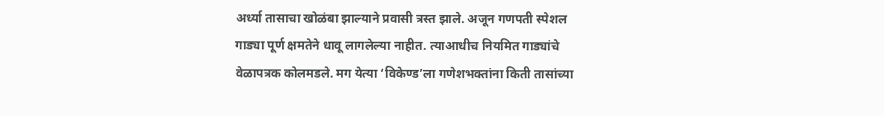अर्ध्या तासाचा खोळंबा झाल्याने प्रवासी त्रस्त झाले. अजून गणपती स्पेशल गाड्या पूर्ण क्षमतेने धावू लागलेल्या नाहीत. त्याआधीच नियमित गाड्यांचे वेळापत्रक कोलमडले. मग येत्या ‘विकेण्ड’ला गणेशभक्तांना किती तासांच्या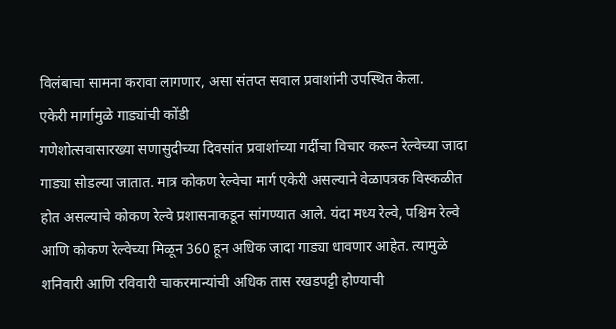विलंबाचा सामना करावा लागणार, असा संतप्त सवाल प्रवाशांनी उपस्थित केला.
एकेरी मार्गामुळे गाड्यांची कोंडी
गणेशोत्सवासारख्या सणासुदीच्या दिवसांत प्रवाशांच्या गर्दीचा विचार करून रेल्वेच्या जादा गाड्या सोडल्या जातात. मात्र कोकण रेल्वेचा मार्ग एकेरी असल्याने वेळापत्रक विस्कळीत होत असल्याचे कोकण रेल्वे प्रशासनाकडून सांगण्यात आले. यंदा मध्य रेल्वे, पश्चिम रेल्वे आणि कोकण रेल्वेच्या मिळून 360 हून अधिक जादा गाड्या धावणार आहेत. त्यामुळे शनिवारी आणि रविवारी चाकरमान्यांची अधिक तास रखडपट्टी होण्याची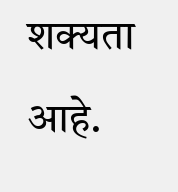शक्यता आहे.